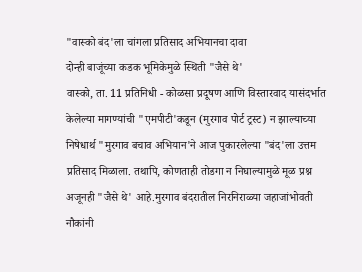"वास्को बंद'ला चांगला प्रतिसाद अभियानचा दावा
दोन्ही बाजूंच्या कडक भूमिकेमुळे स्थिती "जैसे थे'
वास्को, ता. 11 प्रतिनिधी - कोळसा प्रदूषण आणि विस्तारवाद यासंदर्भात केलेल्या मागण्यांची "एमपीटी'कडून (मुरगाव पोर्ट ट्रस्ट) न झाल्याच्या निषेधार्थ "मुरगाव बचाव अभियान'ने आज पुकारलेल्या "बंद'ला उत्तम प्रतिसाद मिळाला. तथापि, कोणताही तोडगा न निघाल्यामुळे मूळ प्रश्न अजूनही "जैसे थे' आहे.मुरगाव बंदरातील निरनिराळ्या जहाजांभोवती नौकांनी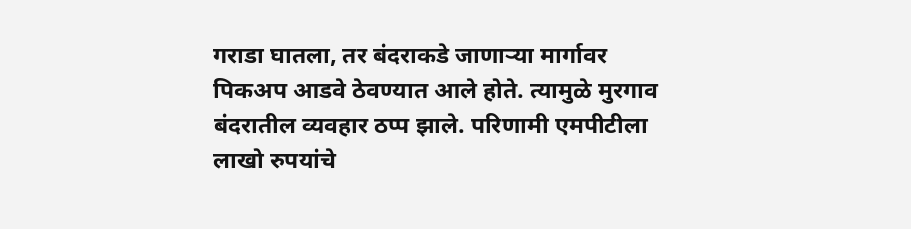गराडा घातला, तर बंदराकडे जाणाऱ्या मार्गावर पिकअप आडवे ठेवण्यात आले होते. त्यामुळे मुरगाव बंदरातील व्यवहार ठप्प झाले. परिणामी एमपीटीला लाखो रुपयांचे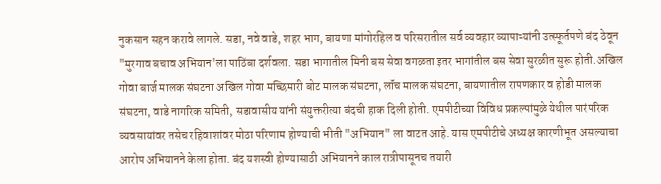नुकसान सहन करावे लागले. सडा, नवे वाडे, शहर भाग, बायणा मांगोरहिल व परिसरातील सर्व व्यवहार व्यापाऱ्यांनी उत्स्फूर्तपणे बंद ठेवून "मुरगाव बचाव अभियान'ला पाठिंबा दर्शवला. सडा भागातील मिनी बस सेवा वगळता इतर भागांतील बस सेवा सुरळीत सुरू होती.अखिल गोवा बार्ज मालक संघटना अखिल गोवा मच्छिमारी बोट मालक संघटना, लॉंच मालक संघटना, बायणातील रापणकार व होडी मालक संघटना, वाडे नागरिक समिती, सडावासीय यांनी संयुक्तरीत्या बंदची हाक दिली होती. एमपीटीच्या विविध प्रकल्पांमुळे येथील पारंपरिक व्यवसायांवर तसेच रहिवाशांवर मोठा परिणाम होण्याची भीती "अभियान" ला वाटत आहे. यास एमपीटीचे अध्यक्ष कारणीभूत असल्याचा आरोप अभियानने केला होता. बंद यशस्वी होण्यासाठी अभियानने काल रात्रीपासूनच तयारी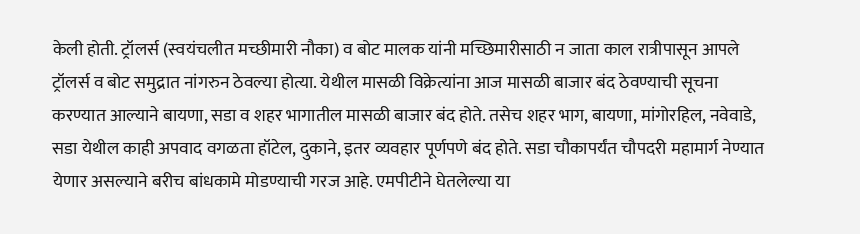केली होती. ट्रॉलर्स (स्वयंचलीत मच्छीमारी नौका) व बोट मालक यांनी मच्छिमारीसाठी न जाता काल रात्रीपासून आपले ट्रॉलर्स व बोट समुद्रात नांगरुन ठेवल्या होत्या. येथील मासळी विक्रेत्यांना आज मासळी बाजार बंद ठेवण्याची सूचना करण्यात आल्याने बायणा, सडा व शहर भागातील मासळी बाजार बंद होते. तसेच शहर भाग, बायणा, मांगोरहिल, नवेवाडे, सडा येथील काही अपवाद वगळता हॉटेल, दुकाने, इतर व्यवहार पूर्णपणे बंद होते. सडा चौकापर्यंत चौपदरी महामार्ग नेण्यात येणार असल्याने बरीच बांधकामे मोडण्याची गरज आहे. एमपीटीने घेतलेल्या या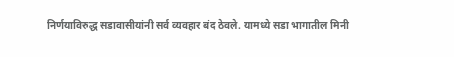निर्णयाविरुद्ध सडावासीयांनी सर्व व्यवहार बंद ठेवले. यामध्ये सडा भागातील मिनी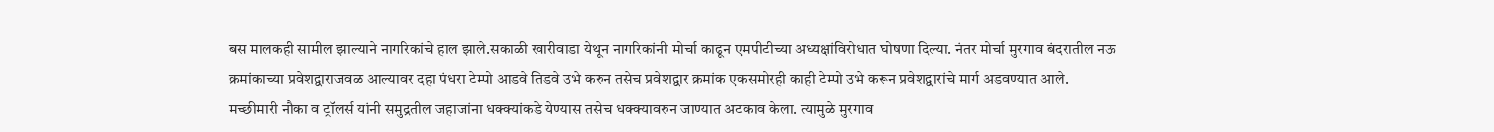बस मालकही सामील झाल्याने नागरिकांचे हाल झाले.सकाळी खारीवाडा येथून नागरिकांनी मोर्चा काढून एमपीटीच्या अध्यक्षांविरोधात घोषणा दिल्या. नंतर मोर्चा मुरगाव बंदरातील नऊ क्रमांकाच्या प्रवेशद्वाराजवळ आल्यावर दहा पंधरा टेम्पो आडवे तिडवे उभे करुन तसेच प्रवेशद्वार क्रमांक एकसमोरही काही टेम्पो उभे करून प्रवेशद्वारांचे मार्ग अडवण्यात आले. मच्छीमारी नौका व ट्रॉलर्स यांनी समुद्रतील जहाजांना धक्क्यांकडे येण्यास तसेच धक्क्यावरुन जाण्यात अटकाव केला. त्यामुळे मुरगाव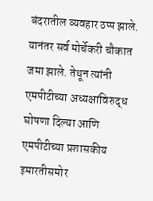बंदरातील व्यवहार ठप्प झाले. यानंतर सर्व मोर्चेकरी चौकात जमा झाले. तेथून त्यांनी एमपीटीच्या अध्यक्षांविरुद्ध घोषणा दिल्या आणि एमपीटीच्या प्रशासकीय इमारतीसमोर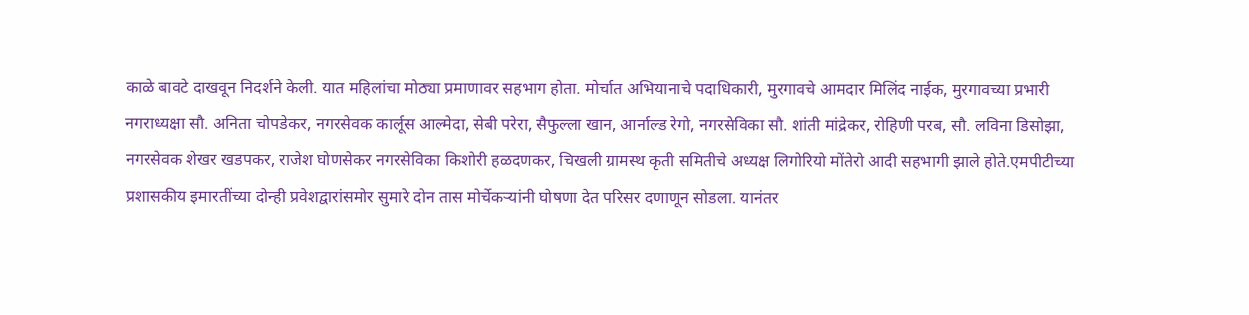काळे बावटे दाखवून निदर्शने केली. यात महिलांचा मोठ्या प्रमाणावर सहभाग होता. मोर्चात अभियानाचे पदाधिकारी, मुरगावचे आमदार मिलिंद नाईक, मुरगावच्या प्रभारी नगराध्यक्षा सौ. अनिता चोपडेकर, नगरसेवक कार्लूस आल्मेदा, सेबी परेरा, सैफुल्ला खान, आर्नाल्ड रेगो, नगरसेविका सौ. शांती मांद्रेकर, रोहिणी परब, सौ. लविना डिसोझा, नगरसेवक शेखर खडपकर, राजेश घोणसेकर नगरसेविका किशोरी हळदणकर, चिखली ग्रामस्थ कृती समितीचे अध्यक्ष लिगोरियो मोंतेरो आदी सहभागी झाले होते.एमपीटीच्या प्रशासकीय इमारतींच्या दोन्ही प्रवेशद्वारांसमोर सुमारे दोन तास मोर्चेकऱ्यांनी घोषणा देत परिसर दणाणून सोडला. यानंतर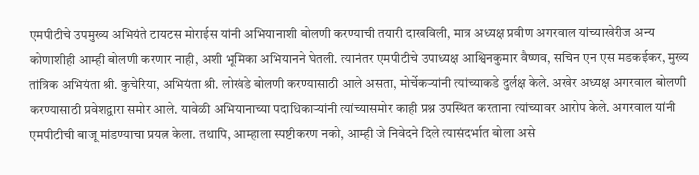एमपीटीचे उपमुख्य अभियंते टायटस मोराईस यांनी अभियानाशी बोलणी करण्याची तयारी दाखविली, मात्र अध्यक्ष प्रवीण अगरवाल यांच्याखेरीज अन्य कोणाशीही आम्ही बोलणी करणार नाही, अशी भूमिका अभियानने घेतली. त्यानंतर एमपीटीचे उपाध्यक्ष आश्विनकुमार वैष्णव, सचिन एन एस मडकईकर, मुख्य तांत्रिक अभियंता श्री. कुचेरिया, अभियंता श्री. लोखंडे बोलणी करण्यासाठी आले असता, मोर्चेकऱ्यांनी त्यांच्याकडे दुर्लक्ष केले. अखेर अध्यक्ष अगरवाल बोलणी करण्यासाठी प्रवेशद्वारा समोर आले. यावेळी अभियानाच्या पदाधिकाऱ्यांनी त्यांच्यासमोर काही प्रश्न उपस्थित करताना त्यांच्यावर आरोप केले. अगरवाल यांनी एमपीटीची बाजू मांडण्याचा प्रयत्न केला. तथापि, आम्हाला स्पष्टीकरण नको, आम्ही जे निवेदने दिले त्यासंदर्भात बोला असे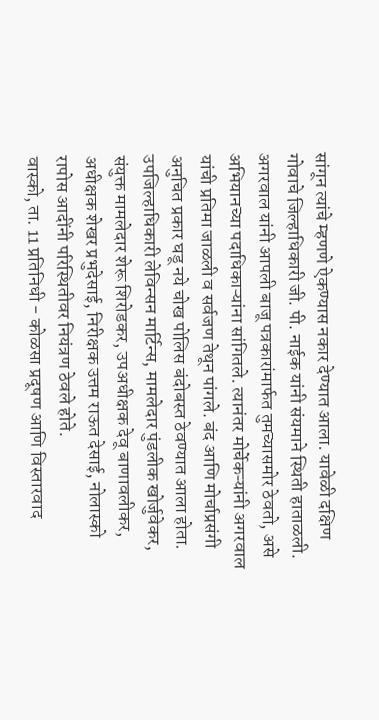सांगून त्यांचे म्हणणे ऐकण्यास नकार देण्यात आला. यावेळी दक्षिण गोवाचे जिल्हाधिकारी जी. पी. नाईक यांनी संयमाने स्थिती हाताळली. अगरवाल यांनी आपली बाजू पत्रकारांमार्फत तुमच्यासमोर ठेवतो, असे अभियानच्या पदाधिकाऱ्यांना सांगितले. त्यानंतर मोर्चेकऱ्यांनी अगरवाल यांची प्रतिमा जाळली व सर्वजण तेथून पांगले. बंद आणि मोर्चाप्रसंगी अनुचित प्रकार घडू नये चोख पोलिस बंदोबस्त ठेवण्यात आला होता. उपजिल्हाधिकारी लेविन्सन मार्टिन्स, मामलेदार पुंडलीक खोर्जुवेकर, संयुक्त मामलेदार शेरू शिरोडकर, उपअधीक्षक देवू बाणावलीकर, अधीक्षक शेखर प्रभुदेसाई, निरीक्षक उत्तम राऊत देसाई, नोलास्को रापोस आदींनी परिस्थितीवर नियंत्रण ठेवले होते.
वास्को, ता. 11 प्रतिनिधी - कोळसा प्रदूषण आणि विस्तारवाद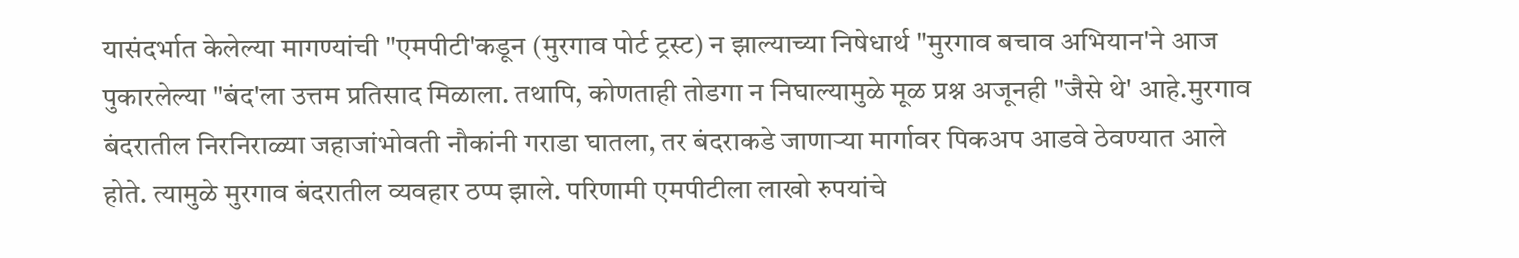यासंदर्भात केलेल्या मागण्यांची "एमपीटी'कडून (मुरगाव पोर्ट ट्रस्ट) न झाल्याच्या निषेधार्थ "मुरगाव बचाव अभियान'ने आज पुकारलेल्या "बंद'ला उत्तम प्रतिसाद मिळाला. तथापि, कोणताही तोडगा न निघाल्यामुळे मूळ प्रश्न अजूनही "जैसे थे' आहे.मुरगाव बंदरातील निरनिराळ्या जहाजांभोवती नौकांनी गराडा घातला, तर बंदराकडे जाणाऱ्या मार्गावर पिकअप आडवे ठेवण्यात आले होते. त्यामुळे मुरगाव बंदरातील व्यवहार ठप्प झाले. परिणामी एमपीटीला लाखो रुपयांचे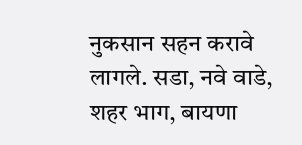नुकसान सहन करावे लागले. सडा, नवे वाडे, शहर भाग, बायणा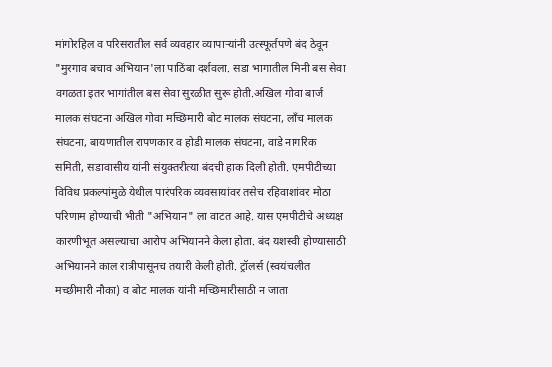मांगोरहिल व परिसरातील सर्व व्यवहार व्यापाऱ्यांनी उत्स्फूर्तपणे बंद ठेवून "मुरगाव बचाव अभियान'ला पाठिंबा दर्शवला. सडा भागातील मिनी बस सेवा वगळता इतर भागांतील बस सेवा सुरळीत सुरू होती.अखिल गोवा बार्ज मालक संघटना अखिल गोवा मच्छिमारी बोट मालक संघटना, लॉंच मालक संघटना, बायणातील रापणकार व होडी मालक संघटना, वाडे नागरिक समिती, सडावासीय यांनी संयुक्तरीत्या बंदची हाक दिली होती. एमपीटीच्या विविध प्रकल्पांमुळे येथील पारंपरिक व्यवसायांवर तसेच रहिवाशांवर मोठा परिणाम होण्याची भीती "अभियान" ला वाटत आहे. यास एमपीटीचे अध्यक्ष कारणीभूत असल्याचा आरोप अभियानने केला होता. बंद यशस्वी होण्यासाठी अभियानने काल रात्रीपासूनच तयारी केली होती. ट्रॉलर्स (स्वयंचलीत मच्छीमारी नौका) व बोट मालक यांनी मच्छिमारीसाठी न जाता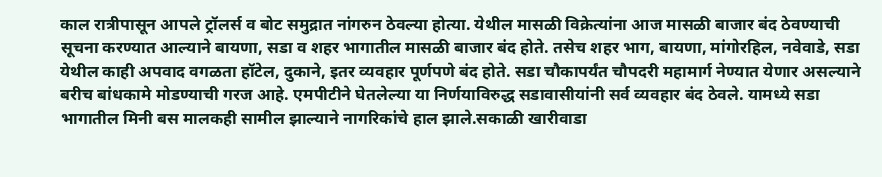काल रात्रीपासून आपले ट्रॉलर्स व बोट समुद्रात नांगरुन ठेवल्या होत्या. येथील मासळी विक्रेत्यांना आज मासळी बाजार बंद ठेवण्याची सूचना करण्यात आल्याने बायणा, सडा व शहर भागातील मासळी बाजार बंद होते. तसेच शहर भाग, बायणा, मांगोरहिल, नवेवाडे, सडा येथील काही अपवाद वगळता हॉटेल, दुकाने, इतर व्यवहार पूर्णपणे बंद होते. सडा चौकापर्यंत चौपदरी महामार्ग नेण्यात येणार असल्याने बरीच बांधकामे मोडण्याची गरज आहे. एमपीटीने घेतलेल्या या निर्णयाविरुद्ध सडावासीयांनी सर्व व्यवहार बंद ठेवले. यामध्ये सडा भागातील मिनी बस मालकही सामील झाल्याने नागरिकांचे हाल झाले.सकाळी खारीवाडा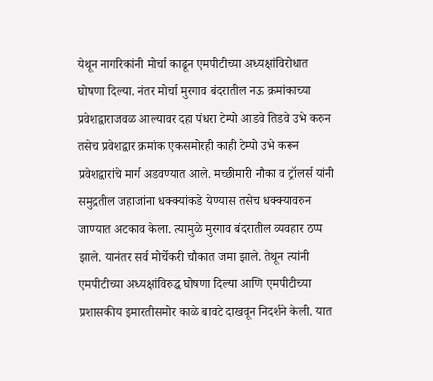येथून नागरिकांनी मोर्चा काढून एमपीटीच्या अध्यक्षांविरोधात घोषणा दिल्या. नंतर मोर्चा मुरगाव बंदरातील नऊ क्रमांकाच्या प्रवेशद्वाराजवळ आल्यावर दहा पंधरा टेम्पो आडवे तिडवे उभे करुन तसेच प्रवेशद्वार क्रमांक एकसमोरही काही टेम्पो उभे करून प्रवेशद्वारांचे मार्ग अडवण्यात आले. मच्छीमारी नौका व ट्रॉलर्स यांनी समुद्रतील जहाजांना धक्क्यांकडे येण्यास तसेच धक्क्यावरुन जाण्यात अटकाव केला. त्यामुळे मुरगाव बंदरातील व्यवहार ठप्प झाले. यानंतर सर्व मोर्चेकरी चौकात जमा झाले. तेथून त्यांनी एमपीटीच्या अध्यक्षांविरुद्ध घोषणा दिल्या आणि एमपीटीच्या प्रशासकीय इमारतीसमोर काळे बावटे दाखवून निदर्शने केली. यात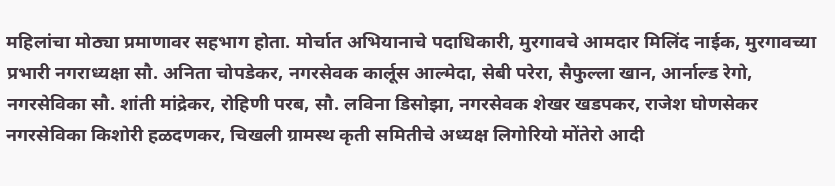महिलांचा मोठ्या प्रमाणावर सहभाग होता. मोर्चात अभियानाचे पदाधिकारी, मुरगावचे आमदार मिलिंद नाईक, मुरगावच्या प्रभारी नगराध्यक्षा सौ. अनिता चोपडेकर, नगरसेवक कार्लूस आल्मेदा, सेबी परेरा, सैफुल्ला खान, आर्नाल्ड रेगो, नगरसेविका सौ. शांती मांद्रेकर, रोहिणी परब, सौ. लविना डिसोझा, नगरसेवक शेखर खडपकर, राजेश घोणसेकर नगरसेविका किशोरी हळदणकर, चिखली ग्रामस्थ कृती समितीचे अध्यक्ष लिगोरियो मोंतेरो आदी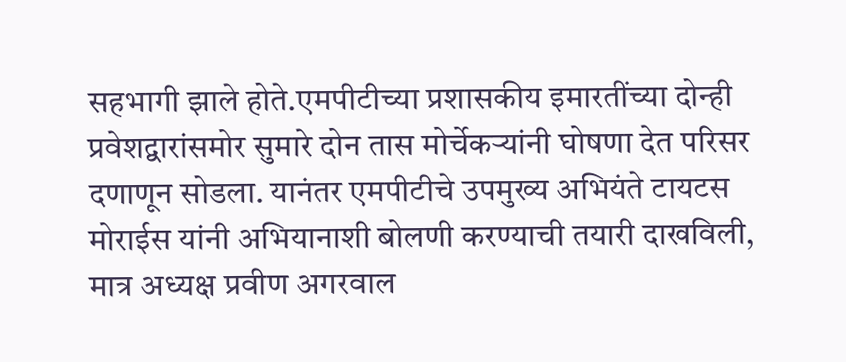सहभागी झाले होते.एमपीटीच्या प्रशासकीय इमारतींच्या दोन्ही प्रवेशद्वारांसमोर सुमारे दोन तास मोर्चेकऱ्यांनी घोषणा देत परिसर दणाणून सोडला. यानंतर एमपीटीचे उपमुख्य अभियंते टायटस मोराईस यांनी अभियानाशी बोलणी करण्याची तयारी दाखविली, मात्र अध्यक्ष प्रवीण अगरवाल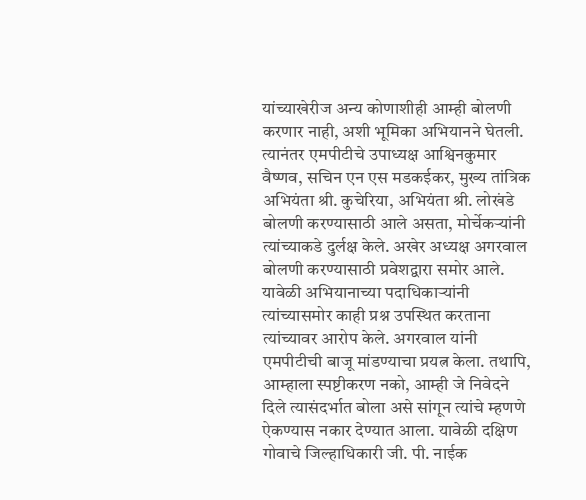यांच्याखेरीज अन्य कोणाशीही आम्ही बोलणी करणार नाही, अशी भूमिका अभियानने घेतली. त्यानंतर एमपीटीचे उपाध्यक्ष आश्विनकुमार वैष्णव, सचिन एन एस मडकईकर, मुख्य तांत्रिक अभियंता श्री. कुचेरिया, अभियंता श्री. लोखंडे बोलणी करण्यासाठी आले असता, मोर्चेकऱ्यांनी त्यांच्याकडे दुर्लक्ष केले. अखेर अध्यक्ष अगरवाल बोलणी करण्यासाठी प्रवेशद्वारा समोर आले. यावेळी अभियानाच्या पदाधिकाऱ्यांनी त्यांच्यासमोर काही प्रश्न उपस्थित करताना त्यांच्यावर आरोप केले. अगरवाल यांनी एमपीटीची बाजू मांडण्याचा प्रयत्न केला. तथापि, आम्हाला स्पष्टीकरण नको, आम्ही जे निवेदने दिले त्यासंदर्भात बोला असे सांगून त्यांचे म्हणणे ऐकण्यास नकार देण्यात आला. यावेळी दक्षिण गोवाचे जिल्हाधिकारी जी. पी. नाईक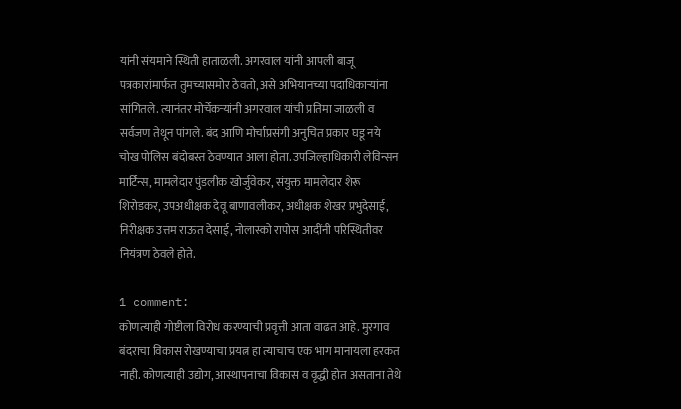यांनी संयमाने स्थिती हाताळली. अगरवाल यांनी आपली बाजू पत्रकारांमार्फत तुमच्यासमोर ठेवतो, असे अभियानच्या पदाधिकाऱ्यांना सांगितले. त्यानंतर मोर्चेकऱ्यांनी अगरवाल यांची प्रतिमा जाळली व सर्वजण तेथून पांगले. बंद आणि मोर्चाप्रसंगी अनुचित प्रकार घडू नये चोख पोलिस बंदोबस्त ठेवण्यात आला होता. उपजिल्हाधिकारी लेविन्सन मार्टिन्स, मामलेदार पुंडलीक खोर्जुवेकर, संयुक्त मामलेदार शेरू शिरोडकर, उपअधीक्षक देवू बाणावलीकर, अधीक्षक शेखर प्रभुदेसाई, निरीक्षक उत्तम राऊत देसाई, नोलास्को रापोस आदींनी परिस्थितीवर नियंत्रण ठेवले होते.

1 comment:
कोणत्याही गोष्टीला विरोध करण्याची प्रवृत्ती आता वाढत आहे. मुरगाव बंदराचा विकास रोखण्याचा प्रयत्न हा त्याचाच एक भाग मानायला हरकत नाही. कोणत्याही उद्योग, आस्थापनाचा विकास व वृद्धी होत असताना तेथे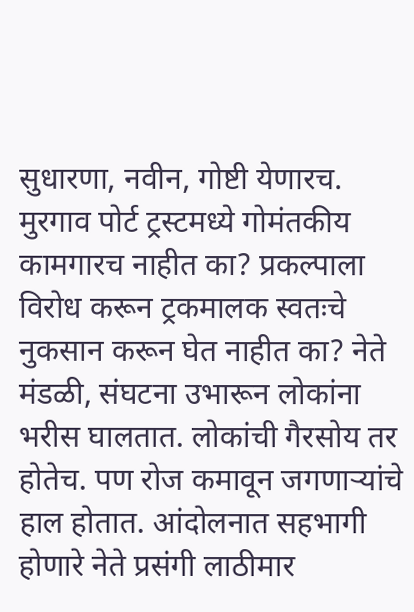सुधारणा, नवीन, गोष्टी येणारच. मुरगाव पोर्ट ट्रस्टमध्ये गोमंतकीय कामगारच नाहीत का? प्रकल्पाला विरोध करून ट्रकमालक स्वतःचे नुकसान करून घेत नाहीत का? नेते मंडळी, संघटना उभारून लोकांना भरीस घालतात. लोकांची गैरसोय तर होतेच. पण रोज कमावून जगणाऱ्यांचे हाल होतात. आंदोलनात सहभागी होणारे नेते प्रसंगी लाठीमार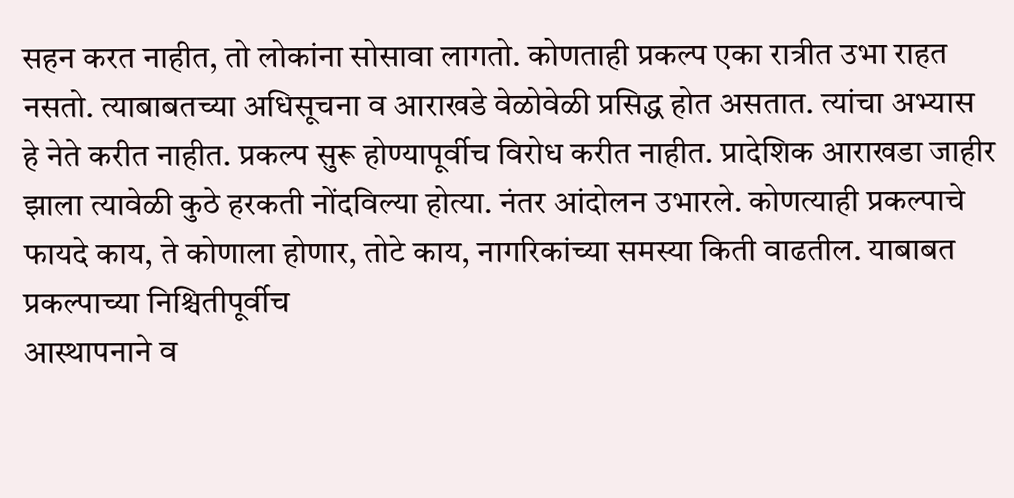सहन करत नाहीत, तो लोकांना सोसावा लागतो. कोणताही प्रकल्प एका रात्रीत उभा राहत नसतो. त्याबाबतच्या अधिसूचना व आराखडे वेळोवेळी प्रसिद्ध होत असतात. त्यांचा अभ्यास हे नेते करीत नाहीत. प्रकल्प सुरू होण्यापूर्वीच विरोध करीत नाहीत. प्रादेशिक आराखडा जाहीर झाला त्यावेळी कुठे हरकती नोंदविल्या होत्या. नंतर आंदोलन उभारले. कोणत्याही प्रकल्पाचे फायदे काय, ते कोणाला होणार, तोटे काय, नागरिकांच्या समस्या किती वाढतील. याबाबत प्रकल्पाच्या निश्चितीपूर्वीच
आस्थापनाने व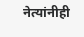नेत्यांनीही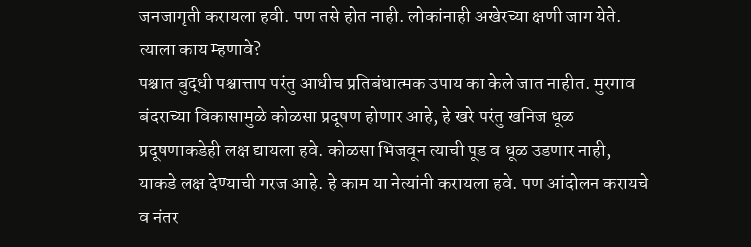जनजागृती करायला हवी. पण तसे होत नाही. लोकांनाही अखेरच्या क्षणी जाग येते. त्याला काय म्हणावे?
पश्चात बुद्धी पश्चात्ताप परंतु आधीच प्रतिबंधात्मक उपाय का केले जात नाहीत. मुरगाव बंदराच्या विकासामुळे कोळसा प्रदूषण होणार आहे, हे खरे परंतु खनिज धूळ प्रदूषणाकडेही लक्ष द्यायला हवे. कोळसा भिजवून त्याची पूड व धूळ उडणार नाही, याकडे लक्ष देण्याची गरज आहे. हे काम या नेत्यांनी करायला हवे. पण आंदोलन करायचे व नंतर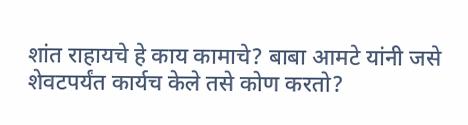शांत राहायचे हे काय कामाचे? बाबा आमटे यांनी जसे शेवटपर्यंत कार्यच केले तसे कोण करतो?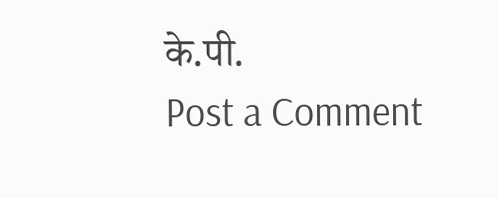के.पी.
Post a Comment